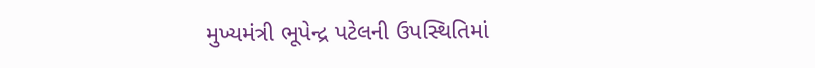મુખ્યમંત્રી ભૂપેન્દ્ર પટેલની ઉપસ્થિતિમાં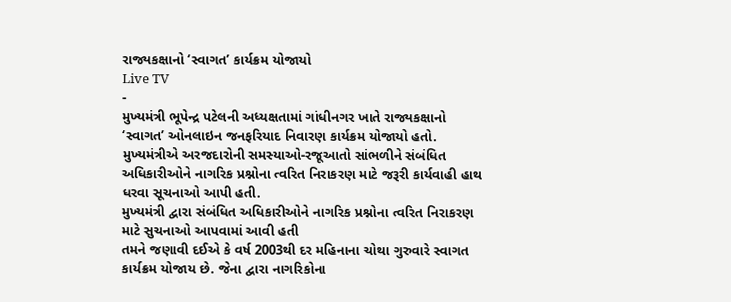રાજ્યકક્ષાનો ‘સ્વાગત’ કાર્યક્રમ યોજાયો
Live TV
-
મુખ્યમંત્રી ભૂપેન્દ્ર પટેલની અધ્યક્ષતામાં ગાંધીનગર ખાતે રાજ્યકક્ષાનો ‘સ્વાગત’ ઓનલાઇન જનફરિયાદ નિવારણ કાર્યક્રમ યોજાયો હતો. મુખ્યમંત્રીએ અરજદારોની સમસ્યાઓ-રજૂઆતો સાંભળીને સંબંધિત અધિકારીઓને નાગરિક પ્રશ્નોના ત્વરિત નિરાકરણ માટે જરૂરી કાર્યવાહી હાથ ધરવા સૂચનાઓ આપી હતી.
મુખ્યમંત્રી દ્વારા સંબંધિત અધિકારીઓને નાગરિક પ્રશ્નોના ત્વરિત નિરાકરણ માટે સુચનાઓ આપવામાં આવી હતી
તમને જણાવી દઈએ કે વર્ષ 2003થી દર મહિનાના ચોથા ગુરુવારે સ્વાગત કાર્યક્રમ યોજાય છે. જેના દ્વારા નાગરિકોના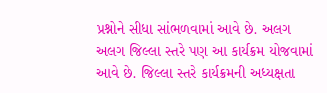પ્રશ્નોને સીધા સાંભળવામાં આવે છે. અલગ અલગ જિલ્લા સ્તરે પણ આ કાર્યક્રમ યોજવામાં આવે છે. જિલ્લા સ્તરે કાર્યક્રમની અધ્યક્ષતા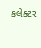કલેક્ટર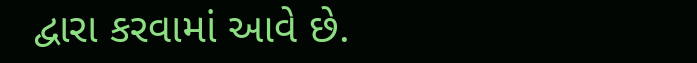દ્વારા કરવામાં આવે છે.